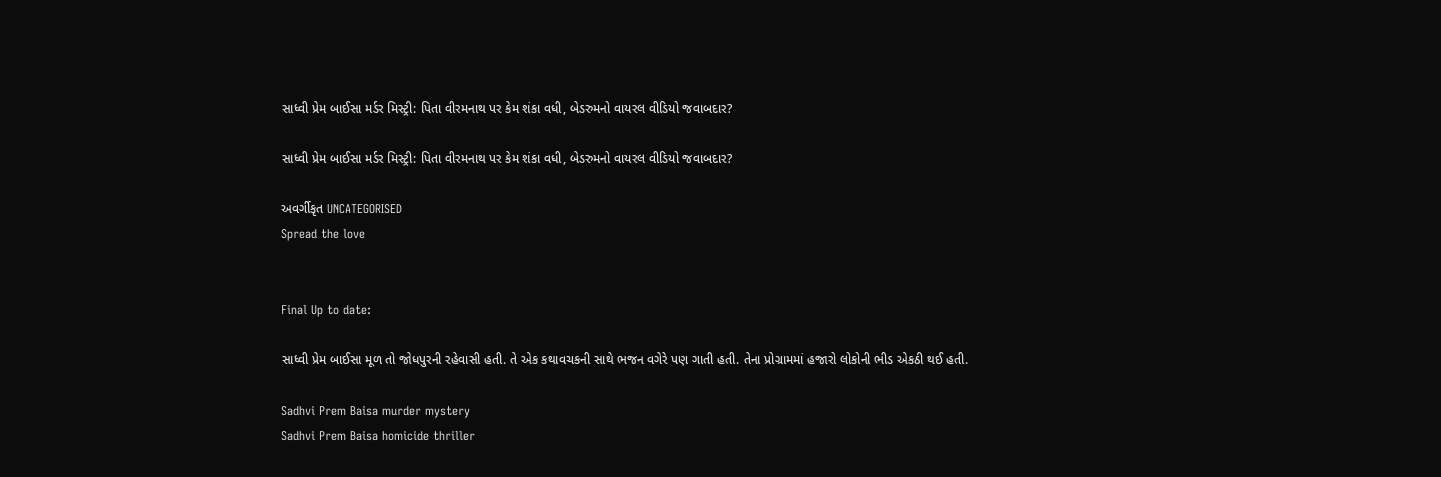સાધ્વી પ્રેમ બાઈસા મર્ડર મિસ્ટ્રી: પિતા વીરમનાથ પર કેમ શંકા વધી, બેડરુમનો વાયરલ વીડિયો જવાબદાર?

સાધ્વી પ્રેમ બાઈસા મર્ડર મિસ્ટ્રી: પિતા વીરમનાથ પર કેમ શંકા વધી, બેડરુમનો વાયરલ વીડિયો જવાબદાર?

અવર્ગીકૃત UNCATEGORISED
Spread the love


Final Up to date:

સાધ્વી પ્રેમ બાઈસા મૂળ તો જોધપુરની રહેવાસી હતી. તે એક કથાવચકની સાથે ભજન વગેરે પણ ગાતી હતી. તેના પ્રોગ્રામમાં હજારો લોકોની ભીડ એકઠી થઈ હતી.

Sadhvi Prem Baisa murder mystery
Sadhvi Prem Baisa homicide thriller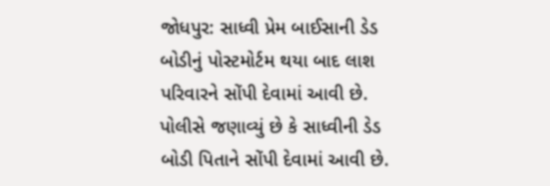જોધપુર: સાધ્વી પ્રેમ બાઈસાની ડેડ બોડીનું પોસ્ટમોર્ટમ થયા બાદ લાશ પરિવારને સોંપી દેવામાં આવી છે. પોલીસે જણાવ્યું છે કે સાધ્વીની ડેડ બોડી પિતાને સોંપી દેવામાં આવી છે.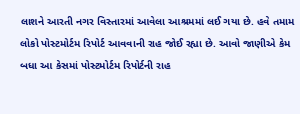લાશને આરતી નગર વિસ્તારમાં આવેલા આશ્રમમાં લઈ ગયા છે. હવે તમામ લોકો પોસ્ટમોર્ટમ રિપોર્ટ આવવાની રાહ જોઈ રહ્યા છે. આવો જાણીએ કેમ બધા આ કેસમાં પોસ્ટમોર્ટમ રિપોર્ટની રાહ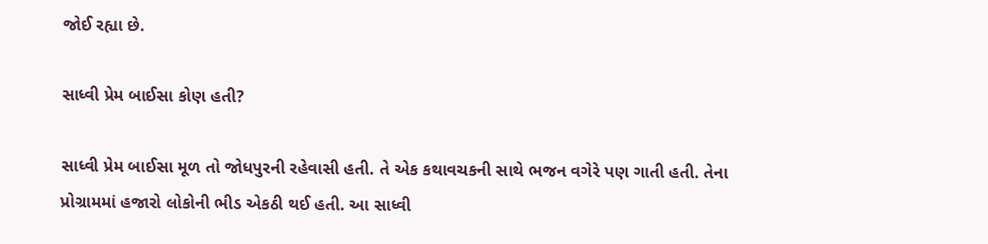જોઈ રહ્યા છે.

સાધ્વી પ્રેમ બાઈસા કોણ હતી?

સાધ્વી પ્રેમ બાઈસા મૂળ તો જોધપુરની રહેવાસી હતી. તે એક કથાવચકની સાથે ભજન વગેરે પણ ગાતી હતી. તેના પ્રોગ્રામમાં હજારો લોકોની ભીડ એકઠી થઈ હતી. આ સાધ્વી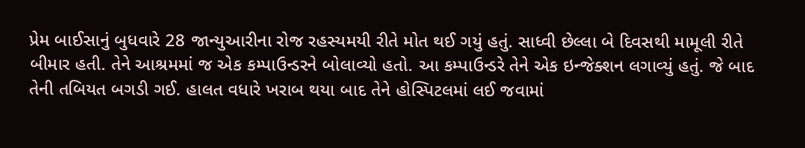પ્રેમ બાઈસાનું બુધવારે 28 જાન્યુઆરીના રોજ રહસ્યમયી રીતે મોત થઈ ગયું હતું. સાધ્વી છેલ્લા બે દિવસથી મામૂલી રીતે બીમાર હતી. તેને આશ્રમમાં જ એક કમ્પાઉન્ડરને બોલાવ્યો હતો. આ કમ્પાઉન્ડરે તેને એક ઇન્જેક્શન લગાવ્યું હતું. જે બાદ તેની તબિયત બગડી ગઈ. હાલત વધારે ખરાબ થયા બાદ તેને હોસ્પિટલમાં લઈ જવામાં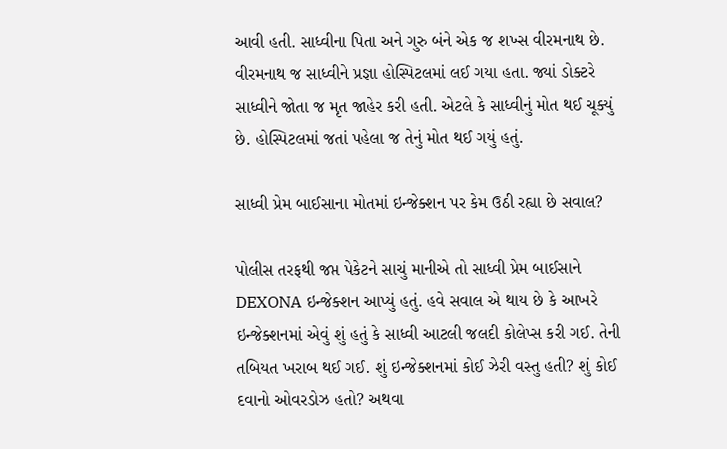આવી હતી. સાધ્વીના પિતા અને ગુરુ બંને એક જ શખ્સ વીરમનાથ છે. વીરમનાથ જ સાધ્વીને પ્રજ્ઞા હોસ્પિટલમાં લઈ ગયા હતા. જ્યાં ડોક્ટરે સાધ્વીને જોતા જ મૃત જાહેર કરી હતી. એટલે કે સાધ્વીનું મોત થઈ ચૂક્યું છે. હોસ્પિટલમાં જતાં પહેલા જ તેનું મોત થઈ ગયું હતું.

સાધ્વી પ્રેમ બાઈસાના મોતમાં ઇન્જેક્શન પર કેમ ઉઠી રહ્યા છે સવાલ?

પોલીસ તરફથી જપ્ત પેકેટને સાચું માનીએ તો સાધ્વી પ્રેમ બાઈસાને DEXONA ઇન્જેક્શન આપ્યું હતું. હવે સવાલ એ થાય છે કે આખરે ઇન્જેક્શનમાં એવું શું હતું કે સાધ્વી આટલી જલદી કોલેપ્સ કરી ગઈ. તેની તબિયત ખરાબ થઈ ગઈ. શું ઇન્જેક્શનમાં કોઈ ઝેરી વસ્તુ હતી? શું કોઈ દવાનો ઓવરડોઝ હતો? અથવા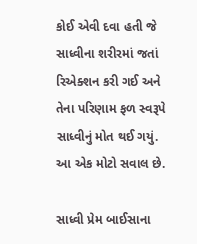કોઈ એવી દવા હતી જે સાધ્વીના શરીરમાં જતાં રિએક્શન કરી ગઈ અને તેના પરિણામ ફળ સ્વરૂપે સાધ્વીનું મોત થઈ ગયું. આ એક મોટો સવાલ છે.

સાધ્વી પ્રેમ બાઈસાના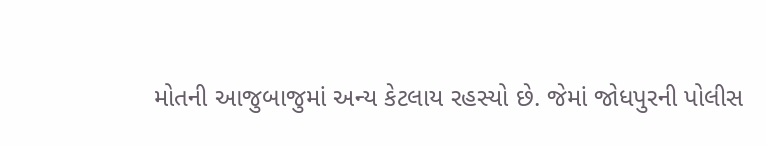મોતની આજુબાજુમાં અન્ય કેટલાય રહસ્યો છે. જેમાં જોધપુરની પોલીસ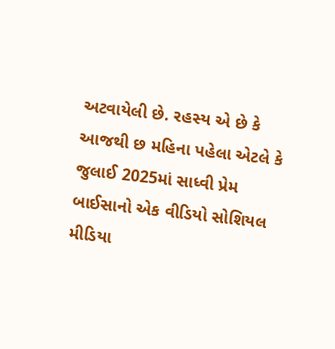અટવાયેલી છે. રહસ્ય એ છે કે આજથી છ મહિના પહેલા એટલે કે જુલાઈ 2025માં સાધ્વી પ્રેમ બાઈસાનો એક વીડિયો સોશિયલ મીડિયા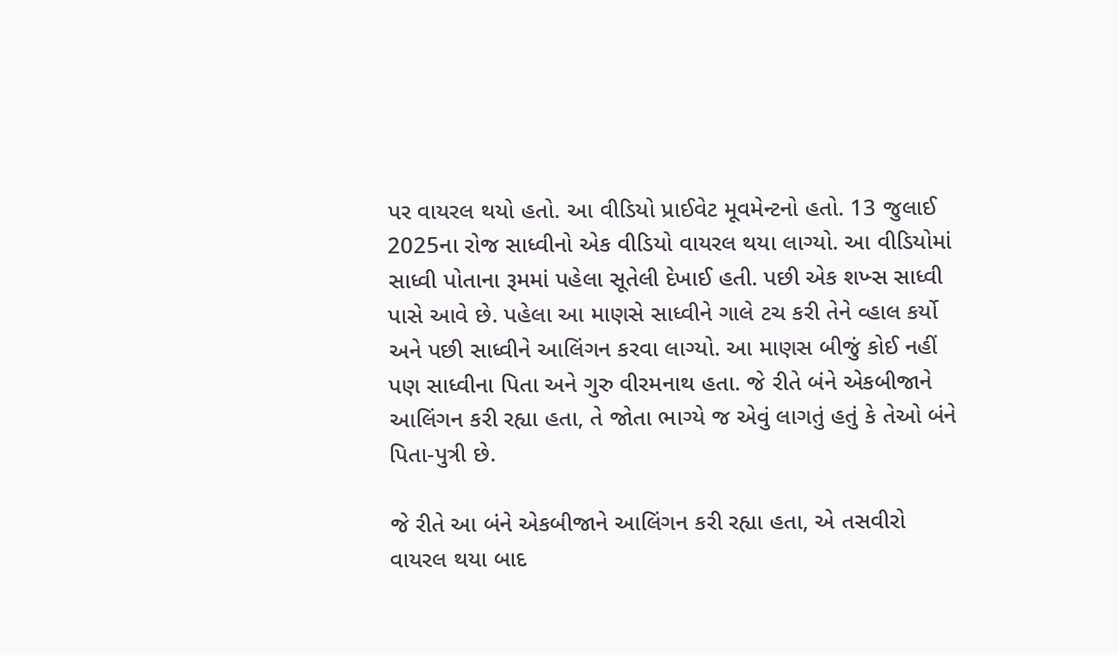પર વાયરલ થયો હતો. આ વીડિયો પ્રાઈવેટ મૂવમેન્ટનો હતો. 13 જુલાઈ 2025ના રોજ સાધ્વીનો એક વીડિયો વાયરલ થયા લાગ્યો. આ વીડિયોમાં સાધ્વી પોતાના રૂમમાં પહેલા સૂતેલી દેખાઈ હતી. પછી એક શખ્સ સાધ્વી પાસે આવે છે. પહેલા આ માણસે સાધ્વીને ગાલે ટચ કરી તેને વ્હાલ કર્યો અને પછી સાધ્વીને આલિંગન કરવા લાગ્યો. આ માણસ બીજું કોઈ નહીં પણ સાધ્વીના પિતા અને ગુરુ વીરમનાથ હતા. જે રીતે બંને એકબીજાને આલિંગન કરી રહ્યા હતા, તે જોતા ભાગ્યે જ એવું લાગતું હતું કે તેઓ બંને પિતા-પુત્રી છે.

જે રીતે આ બંને એકબીજાને આલિંગન કરી રહ્યા હતા, એ તસવીરો વાયરલ થયા બાદ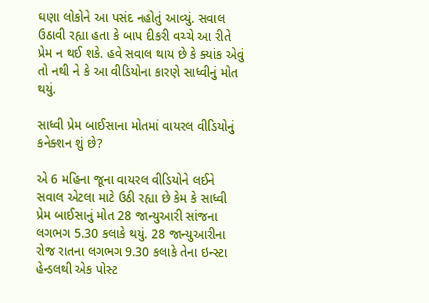ઘણા લોકોને આ પસંદ નહોતું આવ્યું. સવાલ ઉઠાવી રહ્યા હતા કે બાપ દીકરી વચ્ચે આ રીતે પ્રેમ ન થઈ શકે. હવે સવાલ થાય છે કે ક્યાંક એવું તો નથી ને કે આ વીડિયોના કારણે સાધ્વીનું મોત થયું.

સાધ્વી પ્રેમ બાઈસાના મોતમાં વાયરલ વીડિયોનું કનેક્શન શું છે?

એ 6 મહિના જૂના વાયરલ વીડિયોને લઈને સવાલ એટલા માટે ઉઠી રહ્યા છે કેમ કે સાધ્વી પ્રેમ બાઈસાનું મોત 28 જાન્યુઆરી સાંજના લગભગ 5.30 કલાકે થયું. 28 જાન્યુઆરીના રોજ રાતના લગભગ 9.30 કલાકે તેના ઇન્સ્ટા હેન્ડલથી એક પોસ્ટ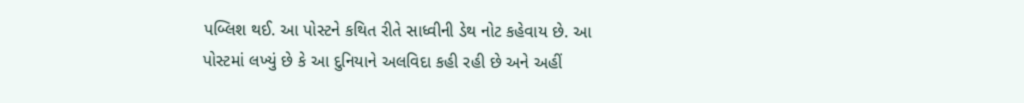પબ્લિશ થઈ. આ પોસ્ટને કથિત રીતે સાધ્વીની ડેથ નોટ કહેવાય છે. આ પોસ્ટમાં લખ્યું છે કે આ દુનિયાને અલવિદા કહી રહી છે અને અહીં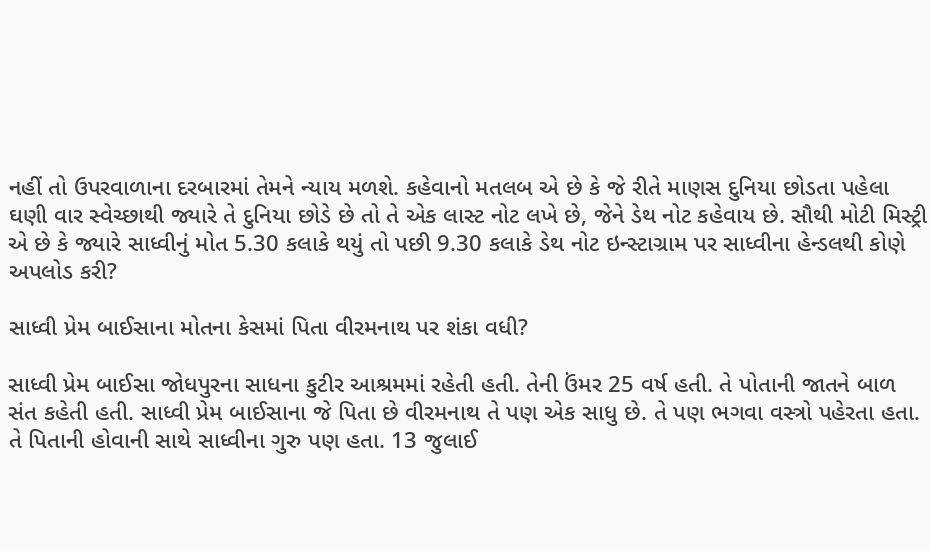નહીં તો ઉપરવાળાના દરબારમાં તેમને ન્યાય મળશે. કહેવાનો મતલબ એ છે કે જે રીતે માણસ દુનિયા છોડતા પહેલા ઘણી વાર સ્વેચ્છાથી જ્યારે તે દુનિયા છોડે છે તો તે એક લાસ્ટ નોટ લખે છે, જેને ડેથ નોટ કહેવાય છે. સૌથી મોટી મિસ્ટ્રી એ છે કે જ્યારે સાધ્વીનું મોત 5.30 કલાકે થયું તો પછી 9.30 કલાકે ડેથ નોટ ઇન્સ્ટાગ્રામ પર સાધ્વીના હેન્ડલથી કોણે અપલોડ કરી?

સાધ્વી પ્રેમ બાઈસાના મોતના કેસમાં પિતા વીરમનાથ પર શંકા વધી?

સાધ્વી પ્રેમ બાઈસા જોધપુરના સાધના કુટીર આશ્રમમાં રહેતી હતી. તેની ઉંમર 25 વર્ષ હતી. તે પોતાની જાતને બાળ સંત કહેતી હતી. સાધ્વી પ્રેમ બાઈસાના જે પિતા છે વીરમનાથ તે પણ એક સાધુ છે. તે પણ ભગવા વસ્ત્રો પહેરતા હતા. તે પિતાની હોવાની સાથે સાધ્વીના ગુરુ પણ હતા. 13 જુલાઈ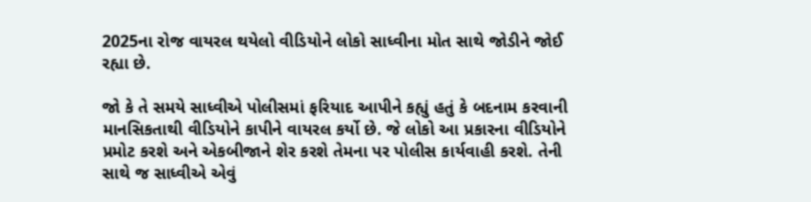2025ના રોજ વાયરલ થયેલો વીડિયોને લોકો સાધ્વીના મોત સાથે જોડીને જોઈ રહ્યા છે.

જો કે તે સમયે સાધ્વીએ પોલીસમાં ફરિયાદ આપીને કહ્યું હતું કે બદનામ કરવાની માનસિકતાથી વીડિયોને કાપીને વાયરલ કર્યો છે. જે લોકો આ પ્રકારના વીડિયોને પ્રમોટ કરશે અને એકબીજાને શેર કરશે તેમના પર પોલીસ કાર્યવાહી કરશે. તેની સાથે જ સાધ્વીએ એવું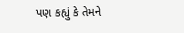પણ કહ્યું કે તેમને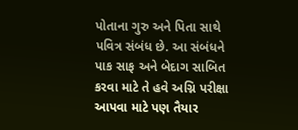પોતાના ગુરુ અને પિતા સાથે પવિત્ર સંબંધ છે. આ સંબંધને પાક સાફ અને બેદાગ સાબિત કરવા માટે તે હવે અગ્નિ પરીક્ષા આપવા માટે પણ તૈયાર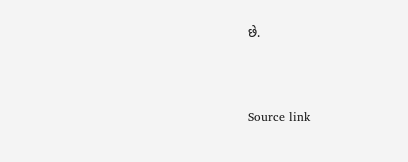છે.



Source link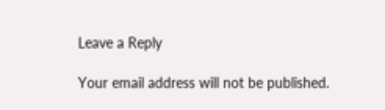Leave a Reply

Your email address will not be published.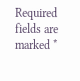Required fields are marked *